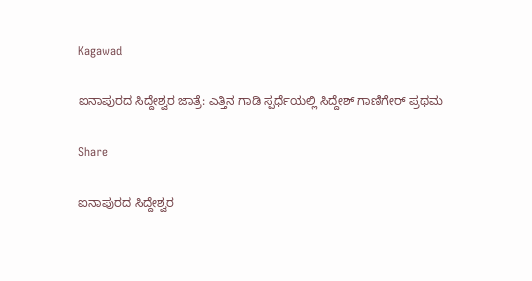Kagawad

ಐನಾಪುರದ ಸಿದ್ದೇಶ್ವರ ಜಾತ್ರೆ: ಎತ್ತಿನ ಗಾಡಿ ಸ್ಪರ್ಧೆಯಲ್ಲಿ ಸಿದ್ದೇಶ್ ಗಾಣಿಗೇರ್ ಪ್ರಥಮ

Share

ಐನಾಪುರದ ಸಿದ್ದೇಶ್ವರ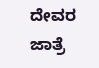ದೇವರ ಜಾತ್ರೆ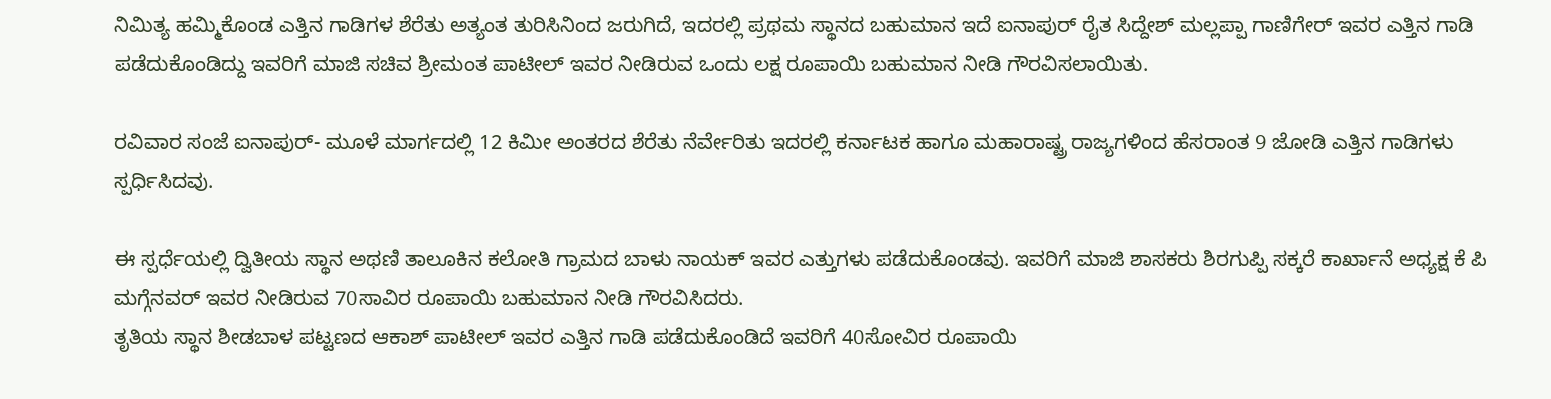ನಿಮಿತ್ಯ ಹಮ್ಮಿಕೊಂಡ ಎತ್ತಿನ ಗಾಡಿಗಳ ಶೆರೆತು ಅತ್ಯಂತ ತುರಿಸಿನಿಂದ ಜರುಗಿದೆ, ಇದರಲ್ಲಿ ಪ್ರಥಮ ಸ್ಥಾನದ ಬಹುಮಾನ ಇದೆ ಐನಾಪುರ್ ರೈತ ಸಿದ್ದೇಶ್ ಮಲ್ಲಪ್ಪಾ ಗಾಣಿಗೇರ್ ಇವರ ಎತ್ತಿನ ಗಾಡಿ ಪಡೆದುಕೊಂಡಿದ್ದು ಇವರಿಗೆ ಮಾಜಿ ಸಚಿವ ಶ್ರೀಮಂತ ಪಾಟೀಲ್ ಇವರ ನೀಡಿರುವ ಒಂದು ಲಕ್ಷ ರೂಪಾಯಿ ಬಹುಮಾನ ನೀಡಿ ಗೌರವಿಸಲಾಯಿತು.

ರವಿವಾರ ಸಂಜೆ ಐನಾಪುರ್- ಮೂಳೆ ಮಾರ್ಗದಲ್ಲಿ 12 ಕಿಮೀ ಅಂತರದ ಶೆರೆತು ನೆರ್ವೇರಿತು ಇದರಲ್ಲಿ ಕರ್ನಾಟಕ ಹಾಗೂ ಮಹಾರಾಷ್ಟ್ರ ರಾಜ್ಯಗಳಿಂದ ಹೆಸರಾಂತ 9 ಜೋಡಿ ಎತ್ತಿನ ಗಾಡಿಗಳು ಸ್ಪರ್ಧಿಸಿದವು.

ಈ ಸ್ಪರ್ಧೆಯಲ್ಲಿ ದ್ವಿತೀಯ ಸ್ಥಾನ ಅಥಣಿ ತಾಲೂಕಿನ ಕಲೋತಿ ಗ್ರಾಮದ ಬಾಳು ನಾಯಕ್ ಇವರ ಎತ್ತುಗಳು ಪಡೆದುಕೊಂಡವು. ಇವರಿಗೆ ಮಾಜಿ ಶಾಸಕರು ಶಿರಗುಪ್ಪಿ ಸಕ್ಕರೆ ಕಾರ್ಖಾನೆ ಅಧ್ಯಕ್ಷ ಕೆ ಪಿ ಮಗ್ಗೆನವರ್ ಇವರ ನೀಡಿರುವ 70ಸಾವಿರ ರೂಪಾಯಿ ಬಹುಮಾನ ನೀಡಿ ಗೌರವಿಸಿದರು.
ತೃತಿಯ ಸ್ಥಾನ ಶೀಡಬಾಳ ಪಟ್ಟಣದ ಆಕಾಶ್ ಪಾಟೀಲ್ ಇವರ ಎತ್ತಿನ ಗಾಡಿ ಪಡೆದುಕೊಂಡಿದೆ ಇವರಿಗೆ 40ಸೋವಿರ ರೂಪಾಯಿ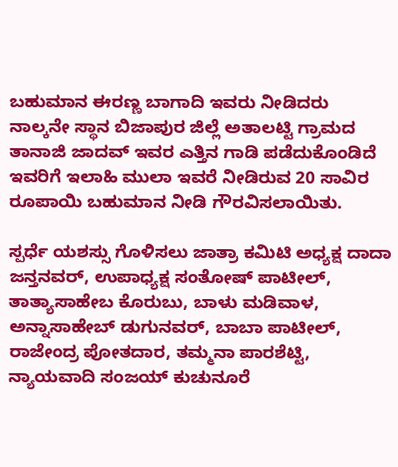ಬಹುಮಾನ ಈರಣ್ಣ ಬಾಗಾದಿ ಇವರು ನೀಡಿದರು ನಾಲ್ಕನೇ ಸ್ಥಾನ ಬಿಜಾಪುರ ಜಿಲ್ಲೆ ಅತಾಲಟ್ಟಿ ಗ್ರಾಮದ ತಾನಾಜಿ ಜಾದವ್ ಇವರ ಎತ್ತಿನ ಗಾಡಿ ಪಡೆದುಕೊಂಡಿದೆ ಇವರಿಗೆ ಇಲಾಹಿ ಮುಲಾ ಇವರೆ ನೀಡಿರುವ 20 ಸಾವಿರ ರೂಪಾಯಿ ಬಹುಮಾನ ನೀಡಿ ಗೌರವಿಸಲಾಯಿತು.

ಸ್ಪರ್ಧೆ ಯಶಸ್ಸು ಗೊಳಿಸಲು ಜಾತ್ರಾ ಕಮಿಟಿ ಅಧ್ಯಕ್ಷ ದಾದಾ ಜನ್ತನವರ್, ಉಪಾಧ್ಯಕ್ಷ ಸಂತೋಷ್ ಪಾಟೀಲ್, ತಾತ್ಯಾಸಾಹೇಬ ಕೊರುಬು, ಬಾಳು ಮಡಿವಾಳ,
ಅನ್ನಾಸಾಹೇಬ್ ಡುಗುನವರ್, ಬಾಬಾ ಪಾಟೀಲ್, ರಾಜೇಂದ್ರ ಪೋತದಾರ, ತಮ್ಮನಾ ಪಾರಶೆಟ್ಟಿ, ನ್ಯಾಯವಾದಿ ಸಂಜಯ್ ಕುಚುನೂರೆ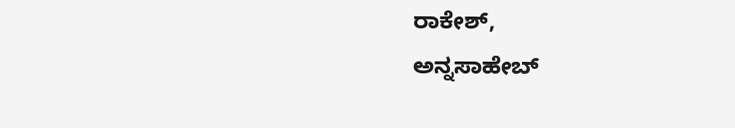ರಾಕೇಶ್,
ಅನ್ನಸಾಹೇಬ್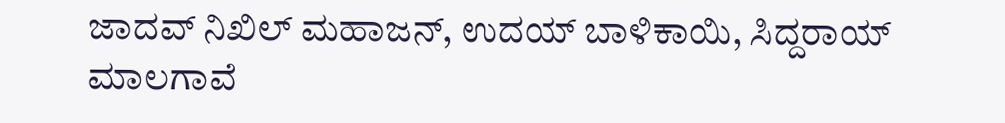ಜಾದವ್ ನಿಖಿಲ್ ಮಹಾಜನ್, ಉದಯ್ ಬಾಳಿಕಾಯಿ, ಸಿದ್ದರಾಯ್ ಮಾಲಗಾವೆ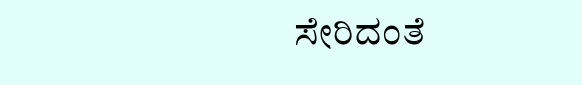ಸೇರಿದಂತೆ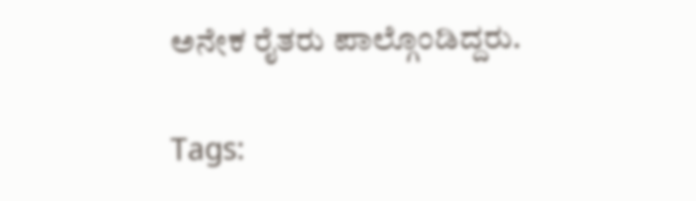ಅನೇಕ ರೈತರು ಪಾಲ್ಗೊಂಡಿದ್ದರು.

Tags: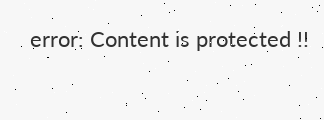error: Content is protected !!